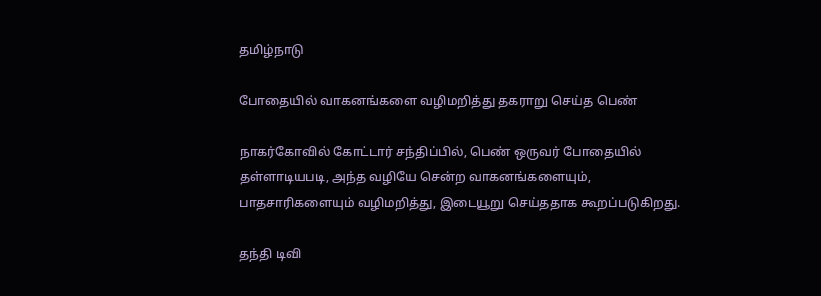தமிழ்நாடு

போதையில் வாகனங்களை வழிமறித்து தகராறு செய்த பெண்

நாகர்கோவில் கோட்டார் சந்திப்பில், பெண் ஒருவர் போதையில் தள்ளாடியபடி, அந்த வழியே சென்ற வாகனங்களையும், பாதசாரிகளையும் வழிமறித்து, இடையூறு செய்ததாக கூறப்படுகிறது.

தந்தி டிவி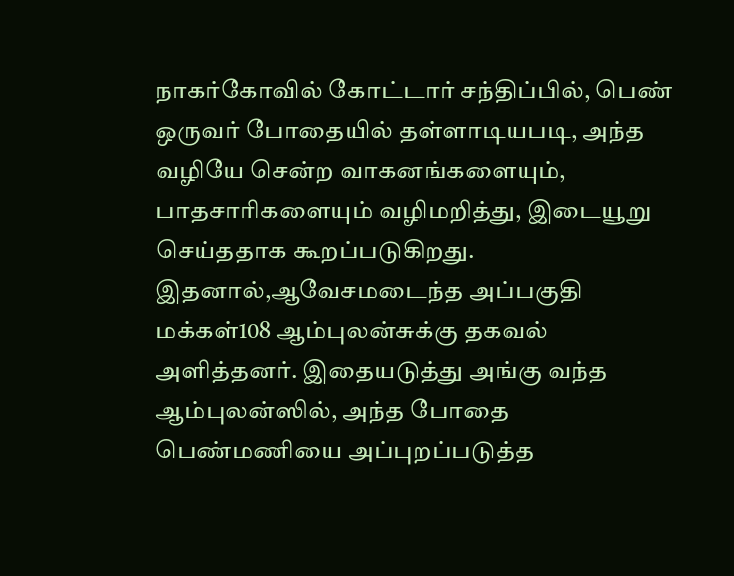நாகர்கோவில் கோட்டார் சந்திப்பில், பெண் ஒருவர் போதையில் தள்ளாடியபடி, அந்த வழியே சென்ற வாகனங்களையும், பாதசாரிகளையும் வழிமறித்து, இடையூறு செய்ததாக கூறப்படுகிறது. இதனால்,ஆவேசமடைந்த அப்பகுதி மக்கள்108 ஆம்புலன்சுக்கு தகவல் அளித்தனர். இதையடுத்து அங்கு வந்த ஆம்புலன்ஸில், அந்த போதை பெண்மணியை அப்புறப்படுத்த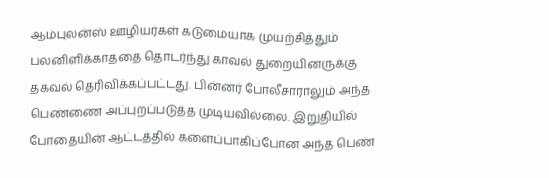ஆம்புலன்ஸ் ஊழியர்கள் கடுமையாக முயற்சித்தும் பலனிளிக்காததை தொடர்ந்து காவல் துறையினருக்கு தகவல் தெரிவிக்கப்பட்டது. பின்னர் போலீசாராலும் அந்த பெண்ணை அப்புறப்படுத்த முடியவில்லை. இறுதியில் போதையின் ஆட்டத்தில் களைப்பாகிப்போன அந்த பெண்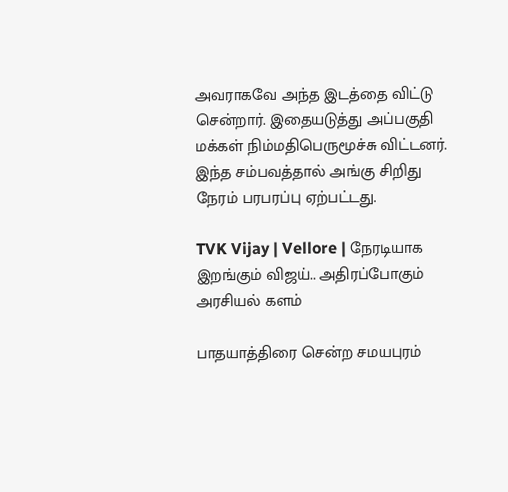அவராகவே அந்த இடத்தை விட்டு சென்றார். இதையடுத்து அப்பகுதி மக்கள் நிம்மதிபெருமூச்சு விட்டனர். இந்த சம்பவத்தால் அங்கு சிறிது நேரம் பரபரப்பு ஏற்பட்டது.

TVK Vijay | Vellore | நேரடியாக இறங்கும் விஜய்.. அதிரப்போகும் அரசியல் களம்

பாதயாத்திரை சென்ற சமயபுரம்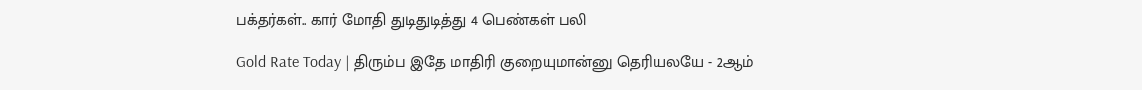பக்தர்கள்.. கார் மோதி துடிதுடித்து 4 பெண்கள் பலி

Gold Rate Today | திரும்ப இதே மாதிரி குறையுமான்னு தெரியலயே - 2ஆம்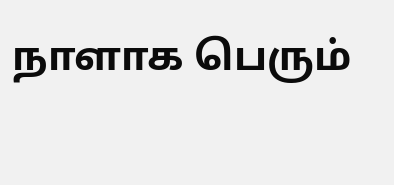நாளாக பெரும்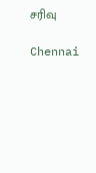சரிவு

Chennai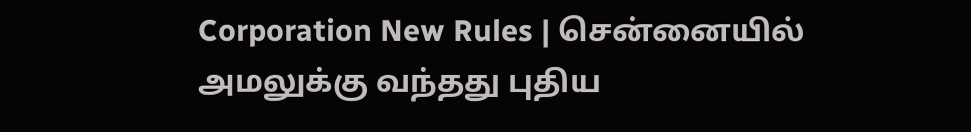Corporation New Rules | சென்னையில் அமலுக்கு வந்தது புதிய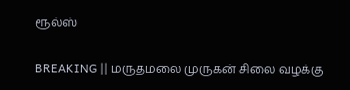ரூல்ஸ்

BREAKING || மருதமலை முருகன் சிலை வழக்கு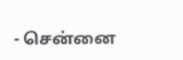- சென்னை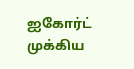ஐகோர்ட் முக்கிய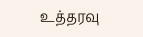உத்தரவு